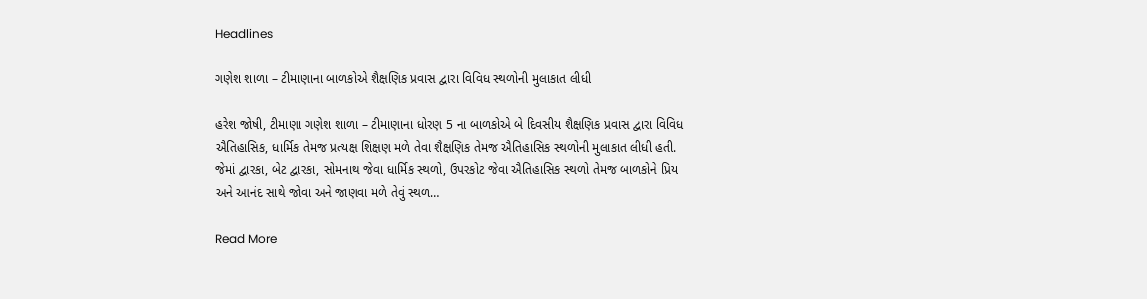Headlines

ગણેશ શાળા – ટીમાણાના બાળકોએ શૈક્ષણિક પ્રવાસ દ્વારા વિવિધ સ્થળોની મુલાકાત લીધી

હરેશ જોષી, ટીમાણા ગણેશ શાળા – ટીમાણાના ધોરણ 5 ના બાળકોએ બે દિવસીય શૈક્ષણિક પ્રવાસ દ્વારા વિવિધ ઐતિહાસિક, ધાર્મિક તેમજ પ્રત્યક્ષ શિક્ષણ મળે તેવા શૈક્ષણિક તેમજ ઐતિહાસિક સ્થળોની મુલાકાત લીધી હતી. જેમાં દ્વારકા, બેટ દ્વારકા, સોમનાથ જેવા ધાર્મિક સ્થળો, ઉપરકોટ જેવા ઐતિહાસિક સ્થળો તેમજ બાળકોને પ્રિય અને આનંદ સાથે જોવા અને જાણવા મળે તેવું સ્થળ…

Read More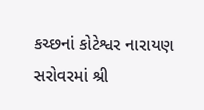કચ્છનાં કોટેશ્વર નારાયણ સરોવરમાં શ્રી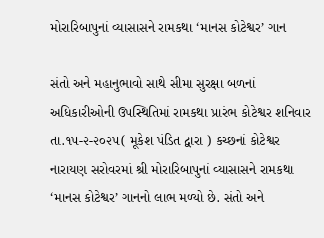મોરારિબાપુનાં વ્યાસાસને રામકથા ‘માનસ કોટેશ્વર’ ગાન

સંતો અને મહાનુભાવો સાથે સીમા સુરક્ષા બળનાં અધિકારીઓની ઉપસ્થિતિમાં રામકથા પ્રારંભ કોટેશ્વર શનિવાર તા.૧૫-૨-૨૦૨૫( મૂકેશ પંડિત દ્વારા ) કચ્છનાં કોટેશ્વર નારાયણ સરોવરમાં શ્રી મોરારિબાપુનાં વ્યાસાસને રામકથા ‘માનસ કોટેશ્વર’ ગાનનો લાભ મળ્યો છે. સંતો અને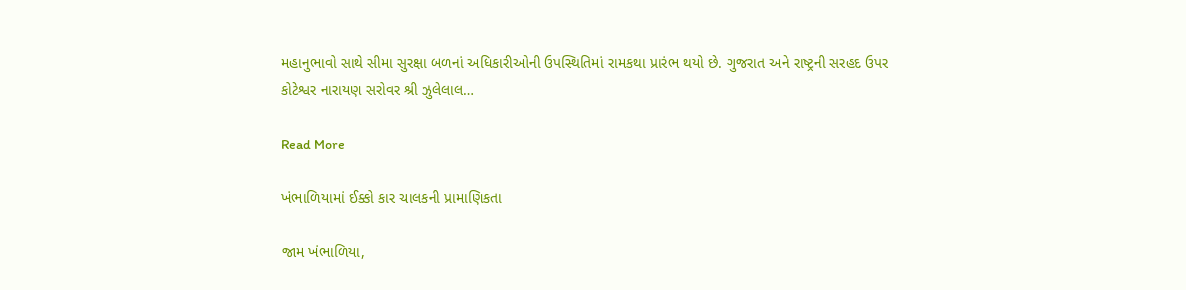મહાનુભાવો સાથે સીમા સુરક્ષા બળનાં અધિકારીઓની ઉપસ્થિતિમાં રામકથા પ્રારંભ થયો છે. ગુજરાત અને રાષ્ટ્રની સરહદ ઉપર કોટેશ્વર નારાયણ સરોવર શ્રી ઝુલેલાલ…

Read More

ખંભાળિયામાં ઈક્કો કાર ચાલકની પ્રામાણિકતા

જામ ખંભાળિયા,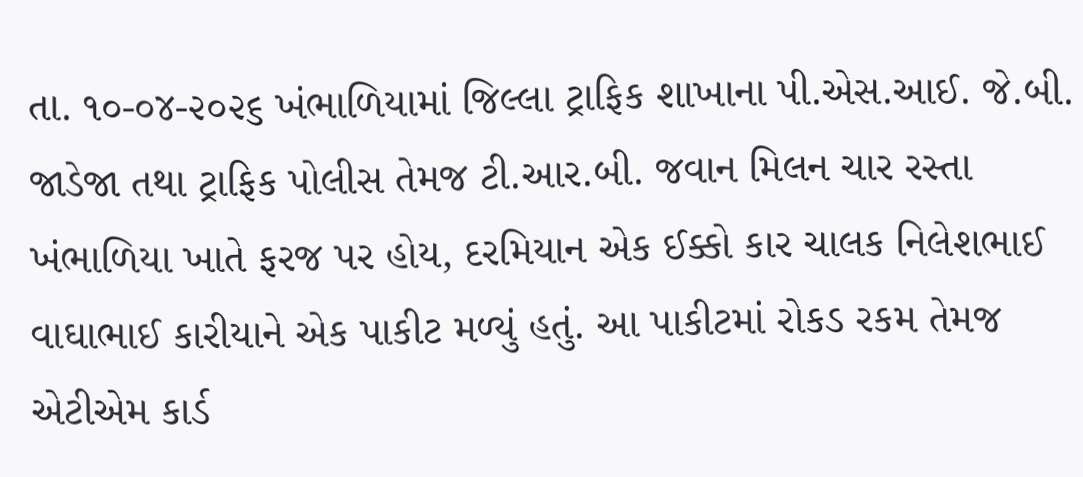તા. ૧૦-૦૪-૨૦૨૬ ખંભાળિયામાં જિલ્લા ટ્રાફિક શાખાના પી.એસ.આઈ. જે.બી. જાડેજા તથા ટ્રાફિક પોલીસ તેમજ ટી.આર.બી. જવાન મિલન ચાર રસ્તા ખંભાળિયા ખાતે ફરજ પર હોય, દરમિયાન એક ઈક્કો કાર ચાલક નિલેશભાઈ વાઘાભાઈ કારીયાને એક પાકીટ મળ્યું હતું. આ પાકીટમાં રોકડ રકમ તેમજ એટીએમ કાર્ડ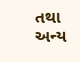તથા અન્ય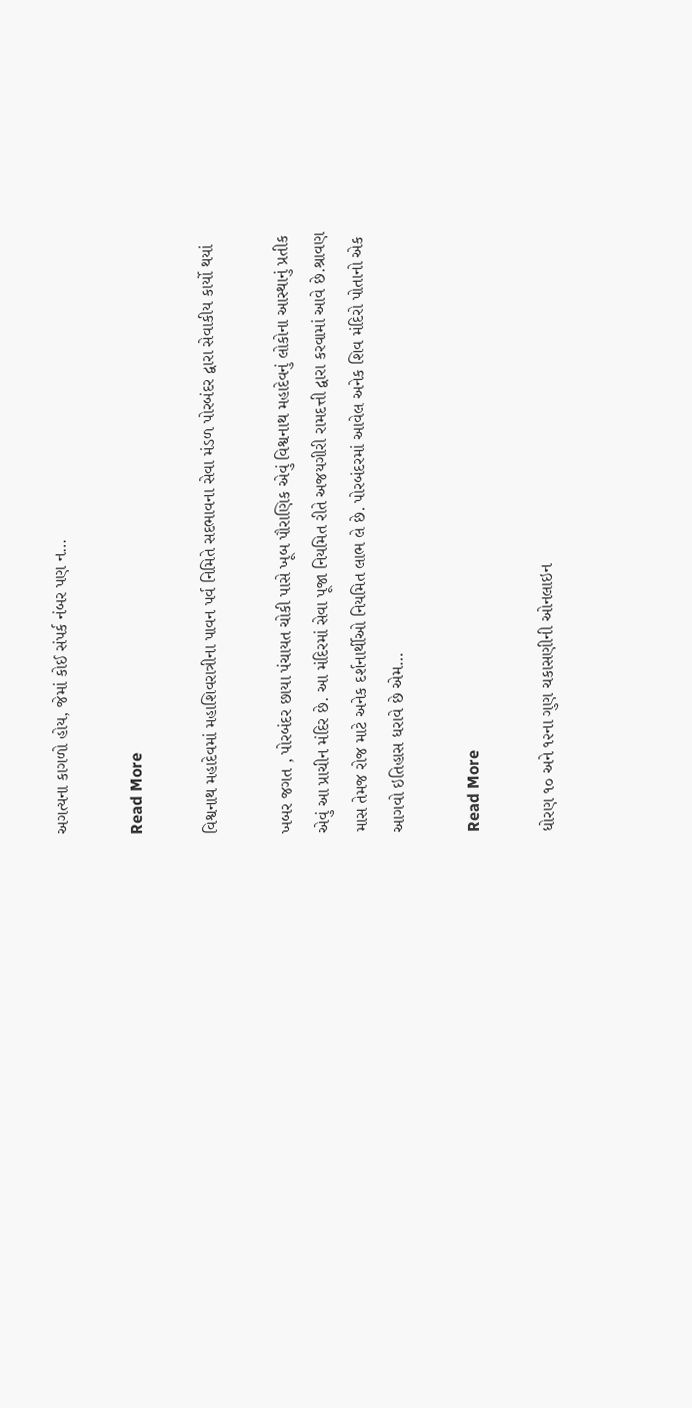અગત્યના કાગળો હોય, જેમાં કોઈ સંપર્ક નંબર પણ ન…

Read More

વિશ્વનાથ મહાદેવમાં મહાશિવરાત્રીના પાવન પર્વ નિમિતે સદભાવના સેવા મંડળ પોરબંદર દ્વારા સેવાકીય કાર્યો થયાં

ખબર જગત , પોરબંદર છાયા પંચાયત ચોકી પાસે ખૂબ પૌરાણિક એવું વિશ્વનાથ મહાદેવનું લોકોના આસ્થાનું પ્રતીક એવું આ પ્રાચીન મંદિર છે. આ મંદિરમાં સેવા પૂજા નિયમિત રીતે અજયગીરી રામદત્તી દ્વારા કરવામાં આવે છે.શ્રાવણ માસ તેમજ રોજ માટે અનેક દર્શનાર્થીઓ નિયમિત લાભ લે છે. પોરબંદરમાં આવેલ અનેક શિવ મંદિરો પોતાનો એક આગવો ઇતિહાસ ધરાવે છે એમ…

Read More

ધોરણ ૧૦ અને ૧૨ના ગુણ ચકાસણીની ઓનલાઇન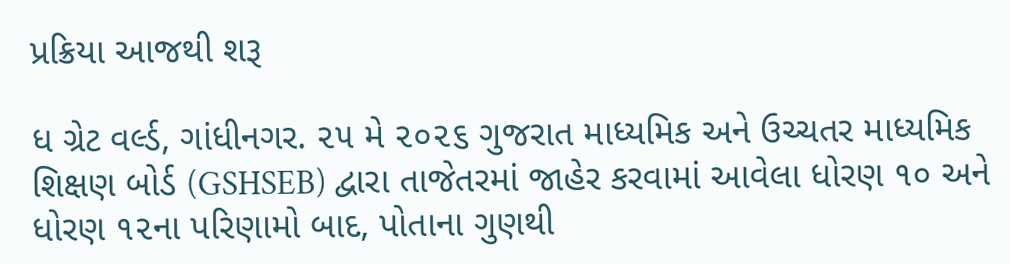પ્રક્રિયા આજથી શરૂ

ધ ગ્રેટ વર્લ્ડ, ગાંધીનગર. ૨૫ મે ૨૦૨૬ ગુજરાત માધ્યમિક અને ઉચ્ચતર માધ્યમિક શિક્ષણ બોર્ડ (GSHSEB) દ્વારા તાજેતરમાં જાહેર કરવામાં આવેલા ધોરણ ૧૦ અને ધોરણ ૧૨ના પરિણામો બાદ, પોતાના ગુણથી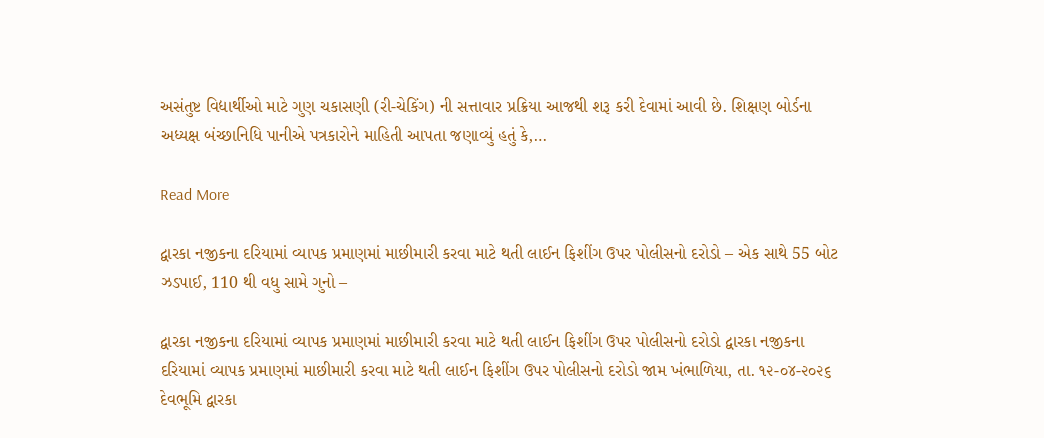અસંતુષ્ટ વિદ્યાર્થીઓ માટે ગુણ ચકાસણી (રી-ચેકિંગ) ની સત્તાવાર પ્રક્રિયા આજથી શરૂ કરી દેવામાં આવી છે. શિક્ષણ બોર્ડના અધ્યક્ષ બંચ્છાનિધિ પાનીએ પત્રકારોને માહિતી આપતા જણાવ્યું હતું કે,…

Read More

દ્વારકા નજીકના દરિયામાં વ્યાપક પ્રમાણમાં માછીમારી કરવા માટે થતી લાઈન ફિશીંગ ઉપર પોલીસનો દરોડો – એક સાથે 55 બોટ ઝડપાઈ, 110 થી વધુ સામે ગુનો –

દ્વારકા નજીકના દરિયામાં વ્યાપક પ્રમાણમાં માછીમારી કરવા માટે થતી લાઈન ફિશીંગ ઉપર પોલીસનો દરોડો દ્વારકા નજીકના દરિયામાં વ્યાપક પ્રમાણમાં માછીમારી કરવા માટે થતી લાઈન ફિશીંગ ઉપર પોલીસનો દરોડો જામ ખંભાળિયા, તા. ૧૨-૦૪-૨૦૨૬ દેવભૂમિ દ્વારકા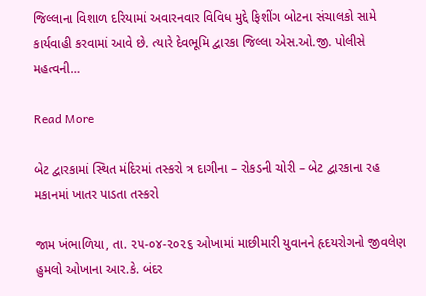જિલ્લાના વિશાળ દરિયામાં અવારનવાર વિવિધ મુદ્દે ફિશીંગ બોટના સંચાલકો સામે કાર્યવાહી કરવામાં આવે છે. ત્યારે દેવભૂમિ દ્વારકા જિલ્લા એસ.ઓ.જી. પોલીસે મહત્વની…

Read More

બેટ દ્વારકામાં સ્થિત મંદિરમાં તસ્કરો ત્ર દાગીના – રોકડની ચોરી – બેટ દ્વારકાના રહ મકાનમાં ખાતર પાડતા તસ્કરો

જામ ખંભાળિયા, તા. ૨૫-૦૪-૨૦૨૬ ઓખામાં માછીમારી યુવાનને હૃદયરોગનો જીવલેણ હુમલો ઓખાના આર.કે. બંદર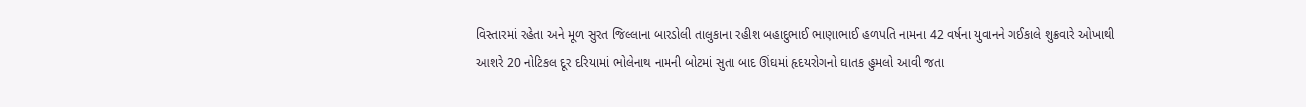વિસ્તારમાં રહેતા અને મૂળ સુરત જિલ્લાના બારડોલી તાલુકાના રહીશ બહાદુભાઈ ભાણાભાઈ હળપતિ નામના 42 વર્ષના યુવાનને ગઈકાલે શુક્રવારે ઓખાથી આશરે 20 નોટિકલ દૂર દરિયામાં ભોલેનાથ નામની બોટમાં સુતા બાદ ઊંઘમાં હૃદયરોગનો ઘાતક હુમલો આવી જતા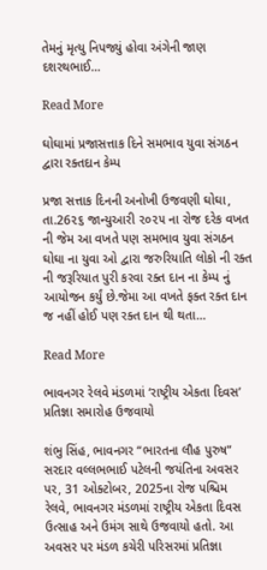તેમનું મૃત્યુ નિપજ્યું હોવા અંગેની જાણ દશરથભાઈ…

Read More

ઘોઘામાં પ્રજાસત્તાક દિને સમભાવ યુવા સંગઠન દ્વારા રક્તદાન કેમ્પ

પ્રજા સત્તાક દિનની અનોખી ઉજવણી ઘોઘા, તા.26૨૬ જાન્યુઆરી ૨૦૨૫ ના રોજ દરેક વખત ની જેમ આ વખતે પણ સમભાવ યુવા સંગઠન ઘોઘા ના યુવા ઓ દ્વારા જરુરિયાતિ લોકો ની રક્ત ની જરૂરિયાત પુરી કરવા રક્ત દાન ના કેમ્પ નું આયોજન કર્યું છે.જેમા આ વખતે ફક્ત રક્ત દાન જ નહીં હોઈ પણ રક્ત દાન થી થતા…

Read More

ભાવનગર રેલવે મંડળમાં ‘રાષ્ટ્રીય એકતા દિવસ’ પ્રતિજ્ઞા સમારોહ ઉજવાયો

શંભુ સિંહ, ભાવનગર “ભારતના લૌહ પુરુષ” સરદાર વલ્લભભાઈ પટેલની જયંતિના અવસર પર, 31 ઓક્ટોબર, 2025ના રોજ પશ્ચિમ રેલવે, ભાવનગર મંડળમાં રાષ્ટ્રીય એકતા દિવસ ઉત્સાહ અને ઉમંગ સાથે ઉજવાયો હતો. આ અવસર પર મંડળ કચેરી પરિસરમાં પ્રતિજ્ઞા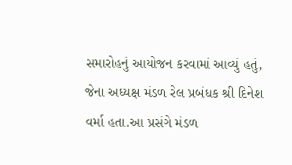સમારોહનું આયોજન કરવામાં આવ્યું હતું, જેના અધ્યક્ષ મંડળ રેલ પ્રબંધક શ્રી દિનેશ વર્મા હતા.આ પ્રસંગે મંડળ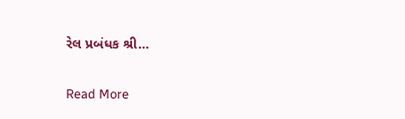રેલ પ્રબંધક શ્રી…

Read More